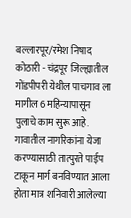बल्लारपूर/रमेश निषाद
कोठारी - चंद्रपूर जिल्ह्यातील गोंडपीपरी येथील पाचगाव ला मागील 6 महिन्यापासून पुलाचे काम सुरू आहे.
गावातील नागरिकांना येजा करण्यासाठी तात्पुरते पाईप टाकून मार्ग बनविण्यात आला होता मात्र शनिवारी आलेल्या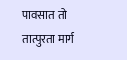पावसात तो तात्पुरता मार्ग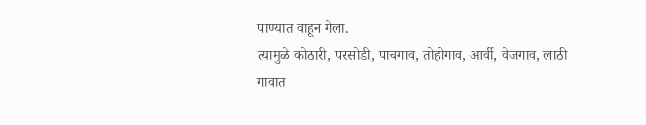पाण्यात वाहून गेला.
त्यामुळे कोठारी, परसोडी, पाचगाव, तोहोगाव, आर्वी, वेजगाव, लाठी गावात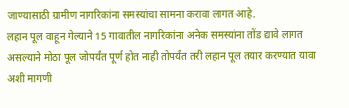जाण्यासाठी ग्रामीण नागरिकांना समस्यांचा सामना करावा लागत आहे.
लहान पूल वाहून गेल्याने 15 गावातील नागरिकांना अनेक समस्यांना तोंड द्यावे लागत असल्याने मोठा पूल जोपर्यंत पूर्ण होत नाही तोपर्यंत तरी लहान पूल तयार करण्यात यावा अशी मागणी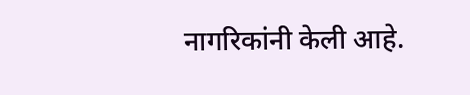नागरिकांनी केली आहे.